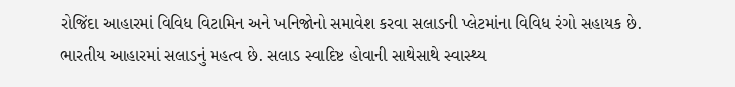રોજિંદા આહારમાં વિવિધ વિટામિન અને ખનિજોનો સમાવેશ કરવા સલાડની પ્લેટમાંના વિવિધ રંગો સહાયક છે. ભારતીય આહારમાં સલાડનું મહત્વ છે. સલાડ સ્વાદિષ્ટ હોવાની સાથેસાથે સ્વાસ્થ્ય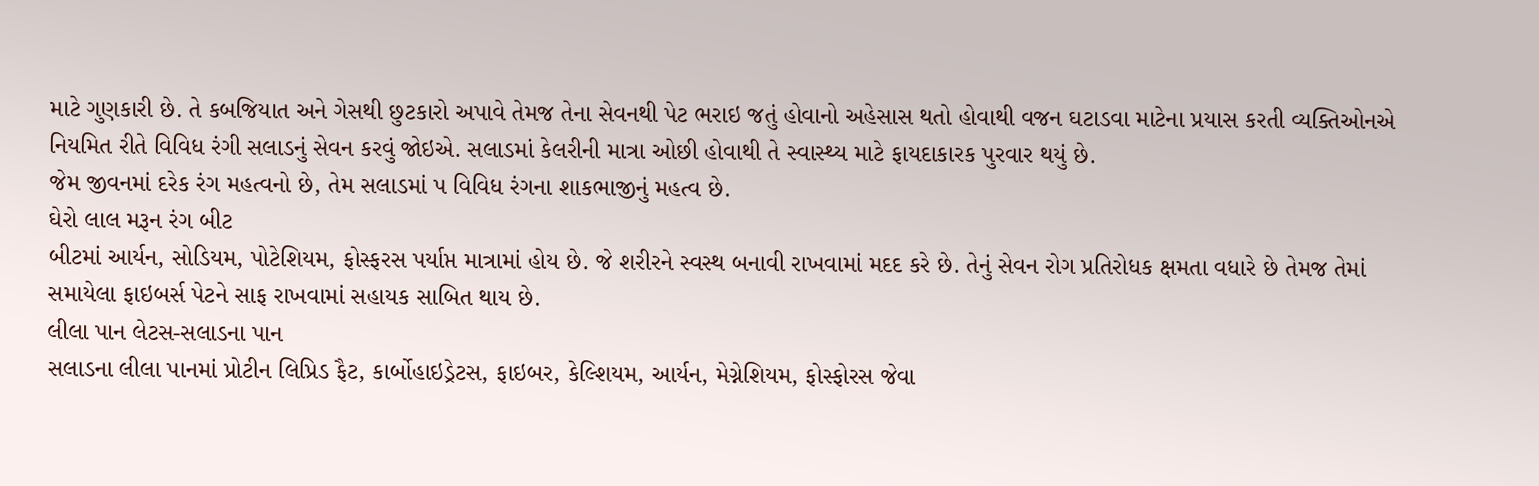માટે ગુણકારી છે. તે કબજિયાત અને ગેસથી છુટકારો અપાવે તેમજ તેના સેવનથી પેટ ભરાઇ જતું હોવાનો અહેસાસ થતો હોવાથી વજન ઘટાડવા માટેના પ્રયાસ કરતી વ્યક્તિઓનએ નિયમિત રીતે વિવિધ રંગી સલાડનું સેવન કરવું જોઇએ. સલાડમાં કેલરીની માત્રા ઓછી હોવાથી તે સ્વાસ્થ્ય માટે ફાયદાકારક પુરવાર થયું છે.
જેમ જીવનમાં દરેક રંગ મહત્વનો છે, તેમ સલાડમાં પ વિવિધ રંગના શાકભાજીનું મહત્વ છે.
ઘેરો લાલ મરૂન રંગ બીટ
બીટમાં આર્યન, સોડિયમ, પોટેશિયમ, ફોસ્ફરસ પર્યાપ્ત માત્રામાં હોય છે. જે શરીરને સ્વસ્થ બનાવી રાખવામાં મદદ કરે છે. તેનું સેવન રોગ પ્રતિરોધક ક્ષમતા વધારે છે તેમજ તેમાં સમાયેલા ફાઇબર્સ પેટને સાફ રાખવામાં સહાયક સાબિત થાય છે.
લીલા પાન લેટસ-સલાડના પાન
સલાડના લીલા પાનમાં પ્રોટીન લિપ્રિડ ફૈટ, કાર્બોહાઇડ્રેટસ, ફાઇબર, કેલ્શિયમ, આર્યન, મેગ્નેશિયમ, ફોસ્ફોરસ જેવા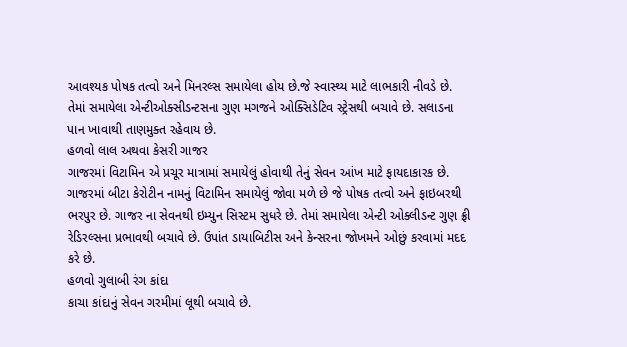આવશ્યક પોષક તત્વો અને મિનરલ્સ સમાયેલા હોય છે.જે સ્વાસ્થ્ય માટે લાભકારી નીવડે છે. તેમાં સમાયેલા એન્ટીઓક્સીડન્ટસના ગુણ મગજને ઓક્સિડેટિવ સ્ટ્રેસથી બચાવે છે. સલાડના પાન ખાવાથી તાણમુક્ત રહેવાય છે.
હળવો લાલ અથવા કેસરી ગાજર
ગાજરમાં વિટામિન એ પ્રચૂર માત્રામાં સમાયેલું હોવાથી તેનું સેવન આંખ માટે ફાયદાકારક છે. ગાજરમાં બીટા કેરોટીન નામનું વિટામિન સમાયેલું જોવા મળે છે જે પોષક તત્વો અને ફાઇબરથી ભરપુર છે. ગાજર ના સેવનથી ઇમ્યુન સિસ્ટમ સુધરે છે. તેમાં સમાયેલા એન્ટી ઓક્લીડન્ટ ગુણ ફ્રી રેડિરલ્સના પ્રભાવથી બચાવે છે. ઉપાંત ડાયાબિટીસ અને કેન્સરના જોખમને ઓછું કરવામાં મદદ કરે છે.
હળવો ગુલાબી રંગ કાંદા
કાચા કાંદાનું સેવન ગરમીમાં લૂથી બચાવે છે.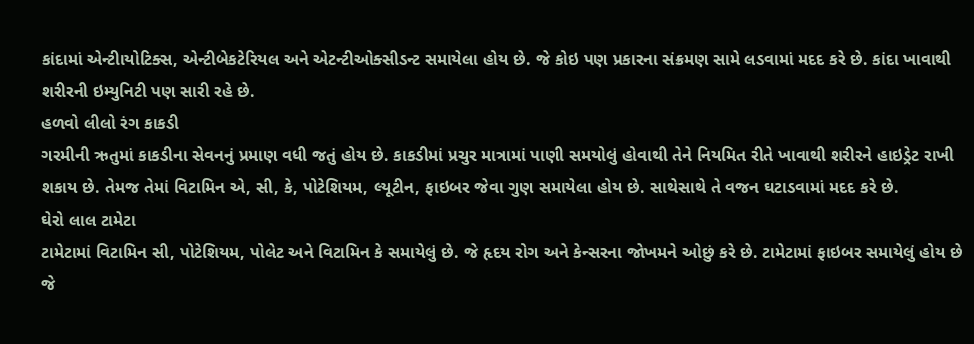કાંદામાં એન્ટીાયોટિક્સ, એન્ટીબેકટેરિયલ અને એટન્ટીઓક્સીડન્ટ સમાયેલા હોય છે. જે કોઇ પણ પ્રકારના સંક્રમણ સામે લડવામાં મદદ કરે છે. કાંદા ખાવાથી શરીરની ઇમ્યુનિટી પણ સારી રહે છે.
હળવો લીલો રંગ કાકડી
ગરમીની ઋતુમાં કાકડીના સેવનનું પ્રમાણ વધી જતું હોય છે. કાકડીમાં પ્રચુર માત્રામાં પાણી સમયોલું હોવાથી તેને નિયમિત રીતે ખાવાથી શરીરને હાઇડ્રેટ રાખી શકાય છે. તેમજ તેમાં વિટામિન એ, સી, કે, પોટેશિયમ, લ્યૂટીન, ફાઇબર જેવા ગુણ સમાયેલા હોય છે. સાથેસાથે તે વજન ઘટાડવામાં મદદ કરે છે.
ઘેરો લાલ ટામેટા
ટામેટામાં વિટામિન સી, પોટેશિયમ, પોલેટ અને વિટામિન કે સમાયેલું છે. જે હૃદય રોગ અને કેન્સરના જોખમને ઓછું કરે છે. ટામેટામાં ફાઇબર સમાયેલું હોય છે જે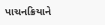પાચનક્રિયાને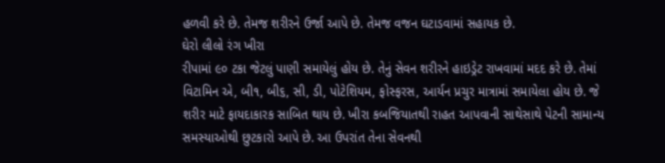હળવી કરે છે. તેમજ શરીરને ઉર્જા આપે છે. તેમજ વજન ઘટાડવામાં સહાયક છે.
ઘેરો લીલો રંગ ખીરા
રીપામાં ૯૦ ટકા જેટલું પાણી સમાયેલું હોય છે. તેનું સેવન શરીરને હાઇડ્રેટ રાખવામાં મદદ કરે છે. તેમાં વિટામિન એ, બી૧, બી૬, સી, ડી, પોટેશિયમ, ફોસ્ફરસ, આર્યન પ્રચુર માત્રામાં સમાયેલા હોય છે. જે શરીર માટે ફાયદાકારક સાબિત થાય છે. ખીરા કબજિયાતથી રાહત આપવાની સાથેસાથે પેટની સામાન્ય સમસ્યાઓથી છુટકારો આપે છે. આ ઉપરાંત તેના સેવનથી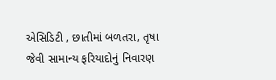એસિડિટી , છાતીમાં બળતરા, તૃષા જેવી સામાન્ય ફરિયાદોનું નિવારણ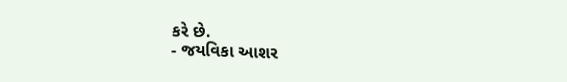કરે છે.
- જયવિકા આશર